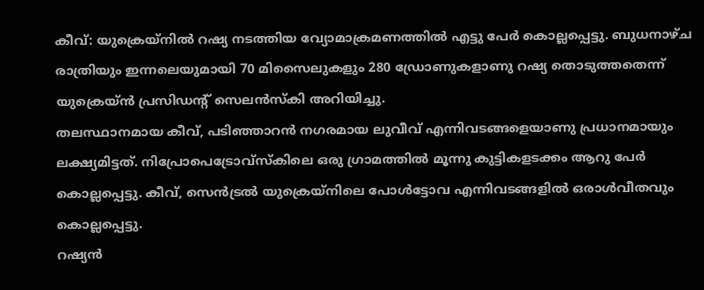കീവ്: യുക്രെയ്നിൽ റഷ്യ നടത്തിയ വ്യോമാക്രമണത്തിൽ എട്ടു പേർ കൊല്ലപ്പെട്ടു. ബുധനാഴ്ച രാത്രിയും ഇന്നലെയുമായി 70 മിസൈലുകളും 280 ഡ്രോണുകളാണു റഷ്യ തൊടുത്തതെന്ന് യുക്രെയ്ൻ പ്രസിഡന്റ് സെലൻസ്കി അറിയിച്ചു.
തലസ്ഥാനമായ കീവ്, പടിഞ്ഞാറൻ നഗരമായ ലുവീവ് എന്നിവടങ്ങളെയാണു പ്രധാനമായും ലക്ഷ്യമിട്ടത്. നിപ്രോപെട്രോവ്സ്കിലെ ഒരു ഗ്രാമത്തിൽ മൂന്നു കുട്ടികളടക്കം ആറു പേർ കൊല്ലപ്പെട്ടു. കീവ്, സെൻട്രൽ യുക്രെയ്നിലെ പോൾട്ടോവ എന്നിവടങ്ങളിൽ ഒരാൾവീതവും കൊല്ലപ്പെട്ടു.
റഷ്യൻ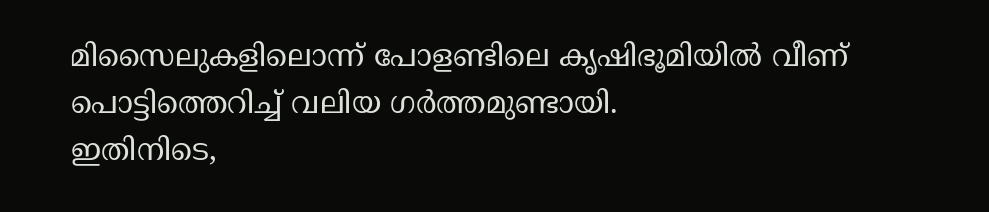മിസൈലുകളിലൊന്ന് പോളണ്ടിലെ കൃഷിഭൂമിയിൽ വീണ് പൊട്ടിത്തെറിച്ച് വലിയ ഗർത്തമുണ്ടായി.
ഇതിനിടെ,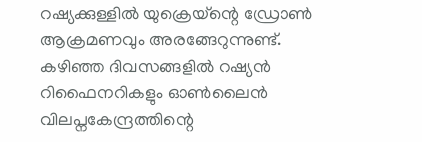റഷ്യക്കുള്ളിൽ യുക്രെയ്ന്റെ ഡ്രോൺ ആക്രമണവും അരങ്ങേറുന്നുണ്ട്. കഴിഞ്ഞ ദിവസങ്ങളിൽ റഷ്യൻ റിഫൈനറികളും ഓൺലൈൻ വിലപ്നകേന്ദ്രത്തിന്റെ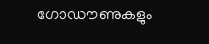ഗോഡൗണുകളും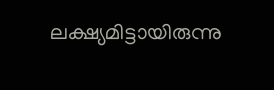ലക്ഷ്യമിട്ടായിരുന്നു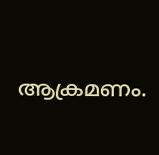ആക്രമണം.